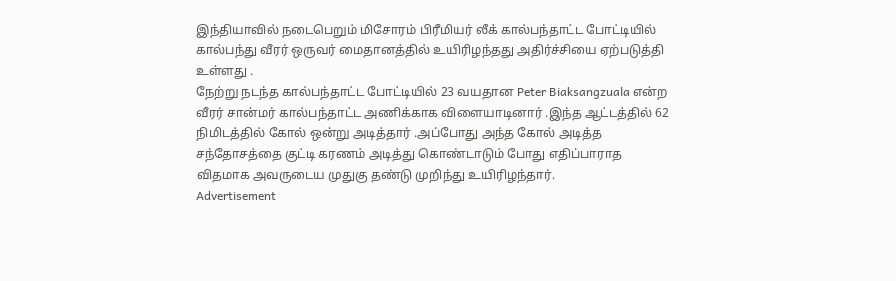இந்தியாவில் நடைபெறும் மிசோரம் பிரீமியர் லீக் கால்பந்தாட்ட போட்டியில் கால்பந்து வீரர் ஒருவர் மைதானத்தில் உயிரிழந்தது அதிர்ச்சியை ஏற்படுத்தி உள்ளது .
நேற்று நடந்த கால்பந்தாட்ட போட்டியில் 23 வயதான Peter Biaksangzuala என்ற வீரர் சான்மர் கால்பந்தாட்ட அணிக்காக விளையாடினார் .இந்த ஆட்டத்தில் 62 நிமிடத்தில் கோல் ஒன்று அடித்தார் .அப்போது அந்த கோல் அடித்த சந்தோசத்தை குட்டி கரணம் அடித்து கொண்டாடும் போது எதிப்பாராத விதமாக அவருடைய முதுகு தண்டு முறிந்து உயிரிழந்தார்.
Advertisement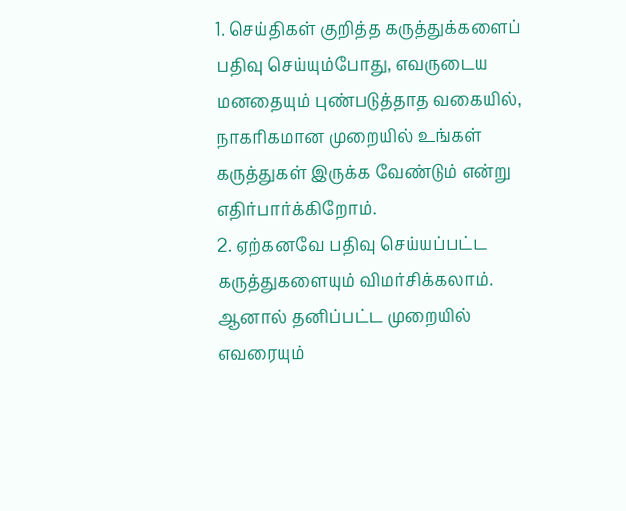1. செய்திகள் குறித்த கருத்துக்களைப் பதிவு செய்யும்போது, எவருடைய மனதையும் புண்படுத்தாத வகையில், நாகரிகமான முறையில் உங்கள் கருத்துகள் இருக்க வேண்டும் என்று எதிர்பார்க்கிறோம்.
2. ஏற்கனவே பதிவு செய்யப்பட்ட கருத்துகளையும் விமர்சிக்கலாம். ஆனால் தனிப்பட்ட முறையில் எவரையும்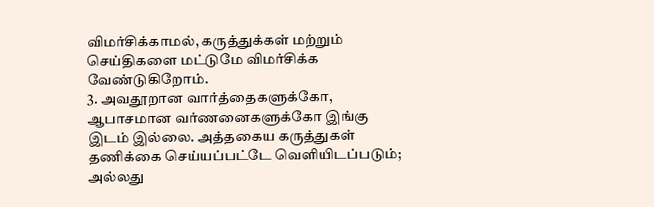விமர்சிக்காமல், கருத்துக்கள் மற்றும் செய்திகளை மட்டுமே விமர்சிக்க வேண்டுகிறோம்.
3. அவதூறான வார்த்தைகளுக்கோ, ஆபாசமான வர்ணனைகளுக்கோ இங்கு இடம் இல்லை. அத்தகைய கருத்துகள் தணிக்கை செய்யப்பட்டே வெளியிடப்படும்; அல்லது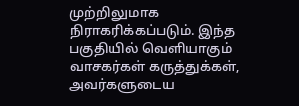முற்றிலுமாக நிராகரிக்கப்படும். இந்த பகுதியில் வெளியாகும் வாசகர்கள் கருத்துக்கள், அவர்களுடைய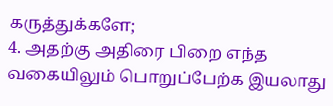கருத்துக்களே;
4. அதற்கு அதிரை பிறை எந்த வகையிலும் பொறுப்பேற்க இயலாது